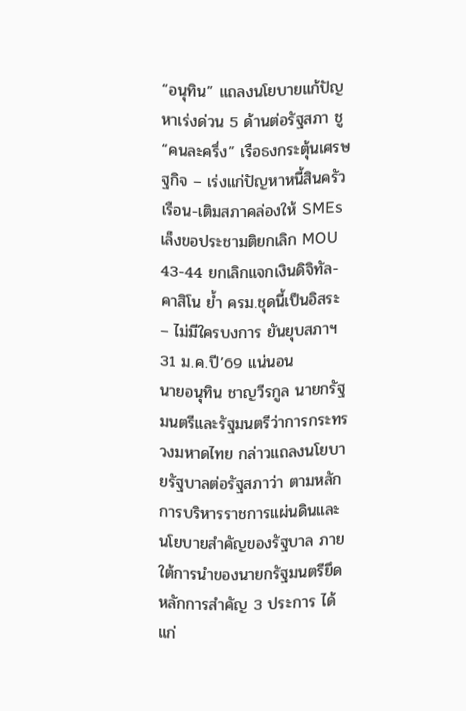“อนุทิน” แถลงนโยบายแก้ปัญหาเร่งด่วน 5 ด้านต่อรัฐสภา ชู “คนละครึ่ง” เรือธงกระตุ้นเศรษฐกิจ – เร่งแก่ปัญหาหนี้สินครัวเรือน-เติมสภาคล่องให้ SMEs เล็งขอประชามติยกเลิก MOU 43-44 ยกเลิกแจกเงินดิจิทัล-คาสิโน ย้ำ ครม.ชุดนี้เป็นอิสระ – ไม่มีใครบงการ ยันยุบสภาฯ 31 ม.ค.ปี’69 แน่นอน
นายอนุทิน ชาญวีรกูล นายกรัฐมนตรีและรัฐมนตรีว่าการกระทรวงมหาดไทย กล่าวแถลงนโยบายรัฐบาลต่อรัฐสภาว่า ตามหลักการบริหารราชการแผ่นดินและนโยบายสำคัญของรัฐบาล ภายใต้การนำของนายกรัฐมนตรียึดหลักการสำคัญ 3 ประการ ได้แก่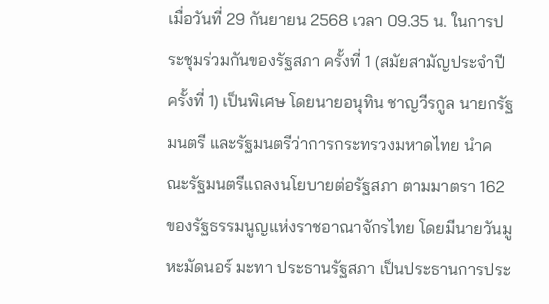เมื่อวันที่ 29 กันยายน 2568 เวลา 09.35 น. ในการประชุมร่วมกันของรัฐสภา ครั้งที่ 1 (สมัยสามัญประจำปีครั้งที่ 1) เป็นพิเศษ โดยนายอนุทิน ชาญวีรกูล นายกรัฐมนตรี และรัฐมนตรีว่าการกระทรวงมหาดไทย นำคณะรัฐมนตรีแถลงนโยบายต่อรัฐสภา ตามมาตรา 162 ของรัฐธรรมนูญแห่งราชอาณาจักรไทย โดยมีนายวันมูหะมัดนอร์ มะทา ประธานรัฐสภา เป็นประธานการประ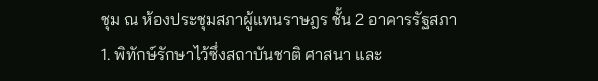ชุม ณ ห้องประชุมสภาผู้แทนราษฎร ชั้น 2 อาคารรัฐสภา
1. พิทักษ์รักษาไว้ซึ่งสถาบันชาติ ศาสนา และ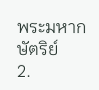พระมหากษัตริย์
2.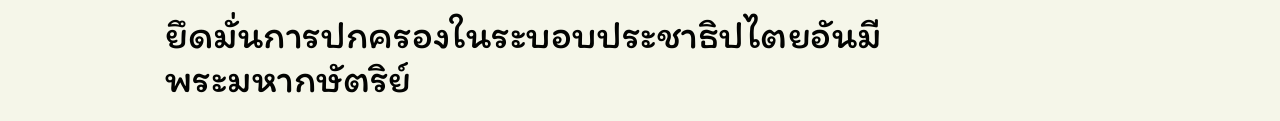ยึดมั่นการปกครองในระบอบประชาธิปไตยอันมีพระมหากษัตริย์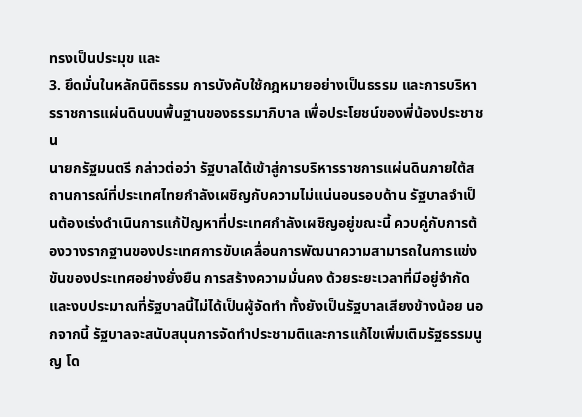ทรงเป็นประมุข และ
3. ยึดมั่นในหลักนิติธรรม การบังคับใช้กฎหมายอย่างเป็นธรรม และการบริหารราชการแผ่นดินบนพื้นฐานของธรรมาภิบาล เพื่อประโยชน์ของพี่น้องประชาชน
นายกรัฐมนตรี กล่าวต่อว่า รัฐบาลได้เข้าสู่การบริหารราชการแผ่นดินภายใต้สถานการณ์ที่ประเทศไทยกำลังเผชิญกับความไม่แน่นอนรอบด้าน รัฐบาลจำเป็นต้องเร่งดำเนินการแก้ปัญหาที่ประเทศกำลังเผชิญอยู่ขณะนี้ ควบคู่กับการต้องวางรากฐานของประเทศการขับเคลื่อนการพัฒนาความสามารถในการแข่งขันของประเทศอย่างยั่งยืน การสร้างความมั่นคง ด้วยระยะเวลาที่มีอยู่จำกัด และงบประมาณที่รัฐบาลนี้ไม่ได้เป็นผู้จัดทำ ทั้งยังเป็นรัฐบาลเสียงข้างน้อย นอกจากนี้ รัฐบาลจะสนับสนุนการจัดทำประชามติและการแก้ไขเพิ่มเติมรัฐธรรมนูญ โด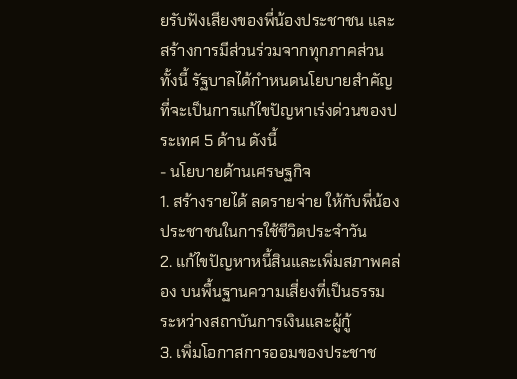ยรับฟังเสียงของพี่น้องประชาชน และสร้างการมีส่วนร่วมจากทุกภาคส่วน
ทั้งนี้ รัฐบาลได้กำหนดนโยบายสำคัญที่จะเป็นการแก้ไขปัญหาเร่งด่วนของประเทศ 5 ด้าน ดังนี้
- นโยบายด้านเศรษฐกิจ
1. สร้างรายได้ ลดรายจ่าย ให้กับพี่น้องประชาชนในการใช้ชีวิตประจำวัน
2. แก้ไขปัญหาหนี้สินและเพิ่มสภาพคล่อง บนพื้นฐานความเสี่ยงที่เป็นธรรม ระหว่างสถาบันการเงินและผู้กู้
3. เพิ่มโอกาสการออมของประชาช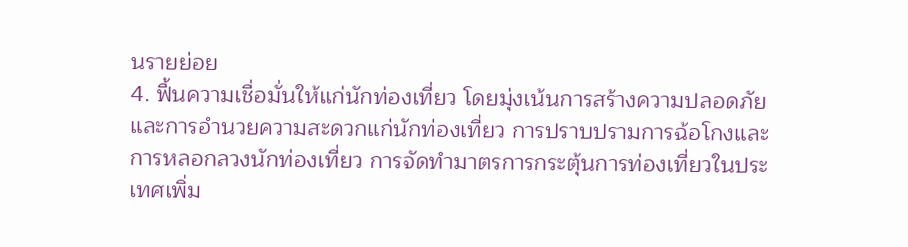นรายย่อย
4. ฟื้นความเชื่อมั่นให้แก่นักท่องเที่ยว โดยมุ่งเน้นการสร้างความปลอดภัย และการอำนวยความสะดวกแก่นักท่องเที่ยว การปราบปรามการฉ้อโกงและการหลอกลวงนักท่องเที่ยว การจัดทำมาตรการกระตุ้นการท่องเที่ยวในประเทศเพิ่ม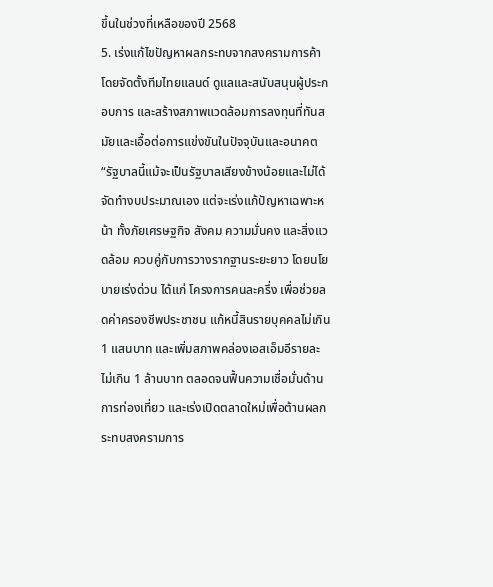ขึ้นในช่วงที่เหลือของปี 2568
5. เร่งแก้ไขปัญหาผลกระทบจากสงครามการค้า โดยจัดตั้งทีมไทยแลนด์ ดูแลและสนับสนุนผู้ประกอบการ และสร้างสภาพแวดล้อมการลงทุนที่ทันสมัยและเอื้อต่อการแข่งขันในปัจจุบันและอนาคต
“รัฐบาลนี้แม้จะเป็นรัฐบาลเสียงข้างน้อยและไม่ได้จัดทำงบประมาณเอง แต่จะเร่งแก้ปัญหาเฉพาะหน้า ทั้งภัยเศรษฐกิจ สังคม ความมั่นคง และสิ่งแวดล้อม ควบคู่กับการวางรากฐานระยะยาว โดยนโยบายเร่งด่วน ได้แก่ โครงการคนละครึ่ง เพื่อช่วยลดค่าครองชีพประชาชน แก้หนี้สินรายบุคคลไม่เกิน 1 แสนบาท และเพิ่มสภาพคล่องเอสเอ็มอีรายละไม่เกิน 1 ล้านบาท ตลอดจนฟื้นความเชื่อมั่นด้านการท่องเที่ยว และเร่งเปิดตลาดใหม่เพื่อต้านผลกระทบสงครามการ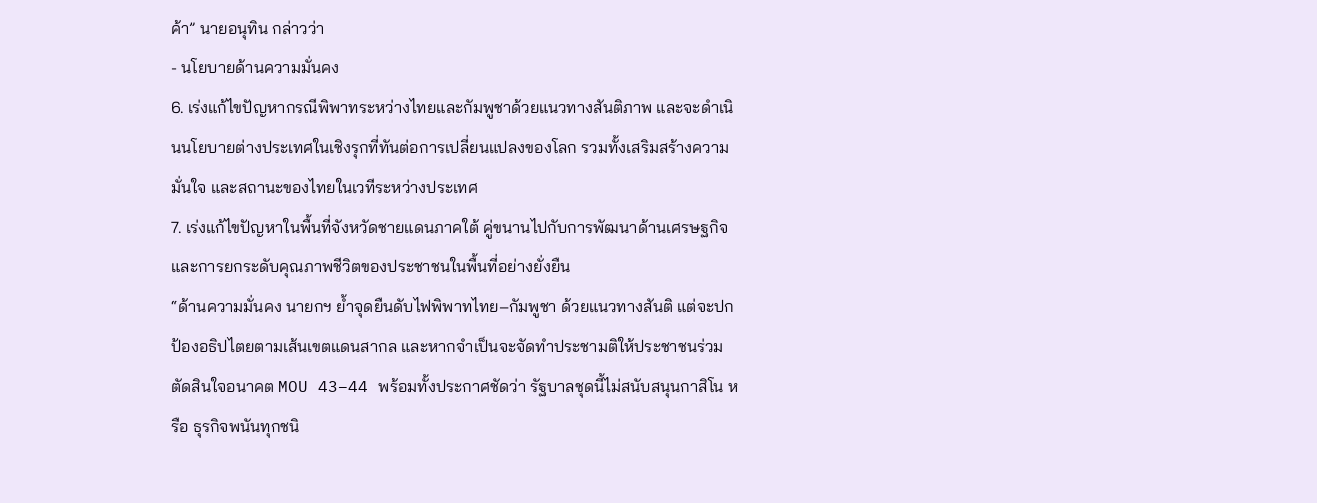ค้า” นายอนุทิน กล่าวว่า
- นโยบายด้านความมั่นคง
6. เร่งแก้ไขปัญหากรณีพิพาทระหว่างไทยและกัมพูชาด้วยแนวทางสันติภาพ และจะดำเนินนโยบายต่างประเทศในเชิงรุกที่ทันต่อการเปลี่ยนแปลงของโลก รวมทั้งเสริมสร้างความมั่นใจ และสถานะของไทยในเวทีระหว่างประเทศ
7. เร่งแก้ไขปัญหาในพื้นที่จังหวัดชายแดนภาคใต้ คู่ขนานไปกับการพัฒนาด้านเศรษฐกิจ และการยกระดับคุณภาพชีวิตของประชาชนในพื้นที่อย่างยั่งยืน
“ด้านความมั่นคง นายกฯ ย้ำจุดยืนดับไฟพิพาทไทย–กัมพูชา ด้วยแนวทางสันติ แต่จะปกป้องอธิปไตยตามเส้นเขตแดนสากล และหากจำเป็นจะจัดทำประชามติให้ประชาชนร่วมตัดสินใจอนาคต MOU 43–44 พร้อมทั้งประกาศชัดว่า รัฐบาลชุดนี้ไม่สนับสนุนกาสิโน หรือ ธุรกิจพนันทุกชนิ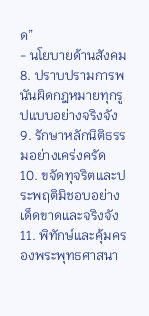ด”
- นโยบายด้านสังคม
8. ปราบปรามการพนันผิดกฎหมายทุกรูปแบบอย่างจริงจัง
9. รักษาหลักนิติธรรมอย่างเคร่งครัด
10. ขจัดทุจริตและประพฤติมิชอบอย่างเด็ดขาดและจริงจัง
11. พิทักษ์และคุ้มครองพระพุทธศาสนา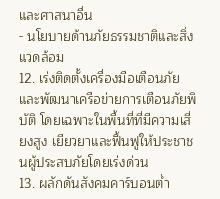และศาสนาอื่น
- นโยบายด้านภัยธรรมชาติและสิ่งแวดล้อม
12. เร่งติดตั้งเครื่องมือเตือนภัย และพัฒนาเครือข่ายการเตือนภัยพิบัติ โดยเฉพาะในพื้นที่ที่มีความเสี่ยงสูง เยียวยาและฟื้นฟูให้ประชาชนผู้ประสบภัยโดยเร่งด่วน
13. ผลักดันสังคมคาร์บอนต่ำ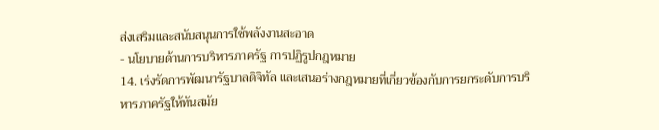ส่งเสริมและสนับสนุนการใช้พลังงานสะอาด
- นโยบายด้านการบริหารภาครัฐ การปฏิรูปกฎหมาย
14. เร่งรัดการพัฒนารัฐบาลดิจิทัล และเสนอร่างกฎหมายที่เกี่ยวข้องกับการยกระดับการบริหารภาครัฐให้ทันสมัย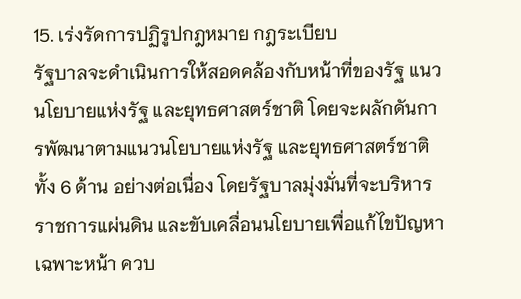15. เร่งรัดการปฏิรูปกฎหมาย กฎระเบียบ
รัฐบาลจะดำเนินการให้สอดคล้องกับหน้าที่ของรัฐ แนวนโยบายแห่งรัฐ และยุทธศาสตร์ชาติ โดยจะผลักดันการพัฒนาตามแนวนโยบายแห่งรัฐ และยุทธศาสตร์ชาติทั้ง 6 ด้าน อย่างต่อเนื่อง โดยรัฐบาลมุ่งมั่นที่จะบริหารราชการแผ่นดิน และขับเคลื่อนนโยบายเพื่อแก้ไขปัญหาเฉพาะหน้า ควบ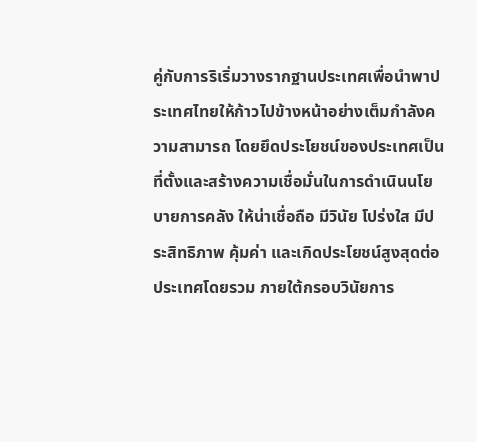คู่กับการริเริ่มวางรากฐานประเทศเพื่อนำพาประเทศไทยให้ก้าวไปข้างหน้าอย่างเต็มกำลังความสามารถ โดยยึดประโยชน์ของประเทศเป็นที่ตั้งและสร้างความเชื่อมั่นในการดำเนินนโยบายการคลัง ให้น่าเชื่อถือ มีวินัย โปร่งใส มีประสิทธิภาพ คุ้มค่า และเกิดประโยชน์สูงสุดต่อประเทศโดยรวม ภายใต้กรอบวินัยการ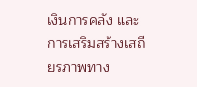เงินการคลัง และการเสริมสร้างเสถียรภาพทาง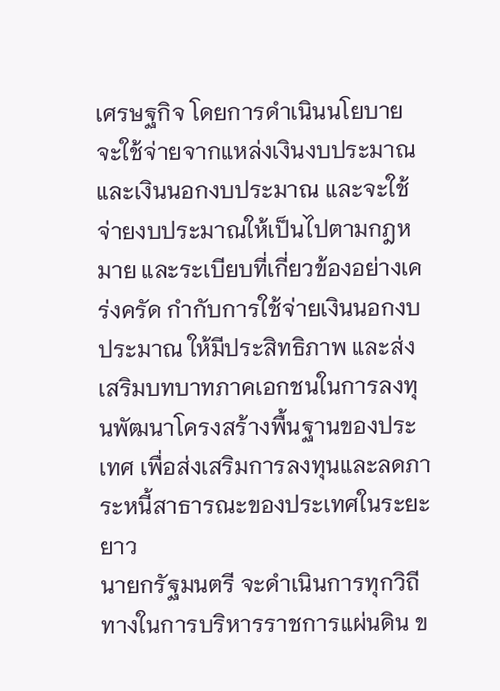เศรษฐกิจ โดยการดำเนินนโยบายจะใช้จ่ายจากแหล่งเงินงบประมาณ และเงินนอกงบประมาณ และจะใช้จ่ายงบประมาณให้เป็นไปตามกฎหมาย และระเบียบที่เกี่ยวข้องอย่างเคร่งครัด กำกับการใช้จ่ายเงินนอกงบประมาณ ให้มีประสิทธิภาพ และส่งเสริมบทบาทภาคเอกชนในการลงทุนพัฒนาโครงสร้างพื้นฐานของประเทศ เพื่อส่งเสริมการลงทุนและลดภาระหนี้สาธารณะของประเทศในระยะยาว
นายกรัฐมนตรี จะดำเนินการทุกวิถีทางในการบริหารราชการแผ่นดิน ข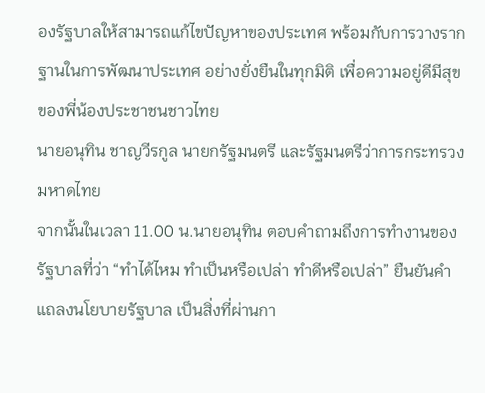องรัฐบาลให้สามารถแก้ไขปัญหาของประเทศ พร้อมกับการวางรากฐานในการพัฒนาประเทศ อย่างยั่งยืนในทุกมิติ เพื่อความอยู่ดีมีสุขของพี่น้องประชาชนชาวไทย
นายอนุทิน ชาญวีรกูล นายกรัฐมนตรี และรัฐมนตรีว่าการกระทรวงมหาดไทย
จากนั้นในเวลา 11.00 น.นายอนุทิน ตอบคำถามถึงการทำงานของรัฐบาลที่ว่า “ทำได้ไหม ทำเป็นหรือเปล่า ทำดีหรือเปล่า” ยืนยันคำแถลงนโยบายรัฐบาล เป็นสิ่งที่ผ่านกา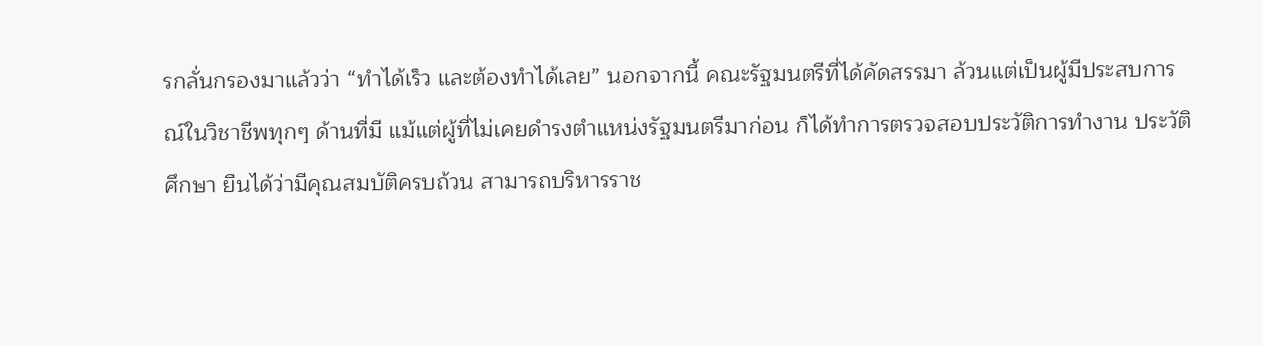รกลั่นกรองมาแล้วว่า “ทำได้เร็ว และต้องทำได้เลย” นอกจากนี้ คณะรัฐมนตรีที่ได้คัดสรรมา ล้วนแต่เป็นผู้มีประสบการณ์ในวิชาชีพทุกๆ ด้านที่มี แม้แต่ผู้ที่ไม่เคยดำรงตำแหน่งรัฐมนตรีมาก่อน ก็ได้ทำการตรวจสอบประวัติการทำงาน ประวัติศึกษา ยืนได้ว่ามีคุณสมบัติครบถ้วน สามารถบริหารราช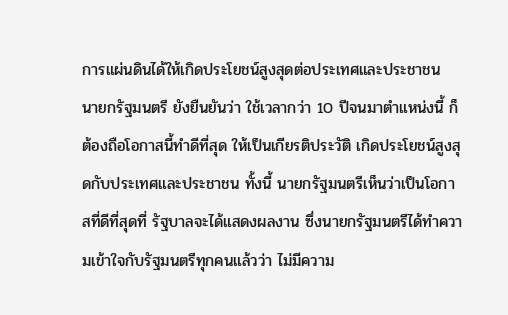การแผ่นดินได้ให้เกิดประโยชน์สูงสุดต่อประเทศและประชาชน
นายกรัฐมนตรี ยังยืนยันว่า ใช้เวลากว่า 10 ปีจนมาตำแหน่งนี้ ก็ต้องถือโอกาสนี้ทำดีที่สุด ให้เป็นเกียรติประวัติ เกิดประโยชน์สูงสุดกับประเทศและประชาชน ทั้งนี้ นายกรัฐมนตรีเห็นว่าเป็นโอกาสที่ดีที่สุดที่ รัฐบาลจะได้แสดงผลงาน ซึ่งนายกรัฐมนตรีได้ทำความเข้าใจกับรัฐมนตรีทุกคนแล้วว่า ไม่มีความ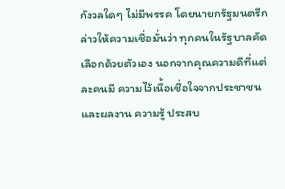กังวลใดๆ ไม่มีพรรค โดยนายกรัฐมนตรีกล่าวให้ความเชื่อมั่นว่า ทุกคนในรัฐบาลคัดเลือกด้วยตัวเอง นอกจากคุณความดีที่แต่ละคนมี ความไว้เนื้อเชื่อใจจากประชาชน และผลงาน ความรู้ ประสบ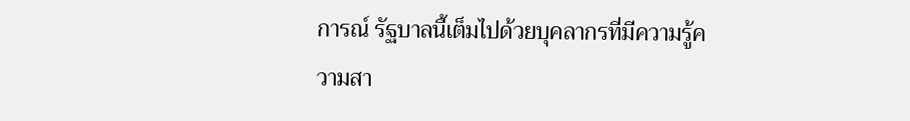การณ์ รัฐบาลนี้เต็มไปด้วยบุคลากรที่มีความรู้ความสา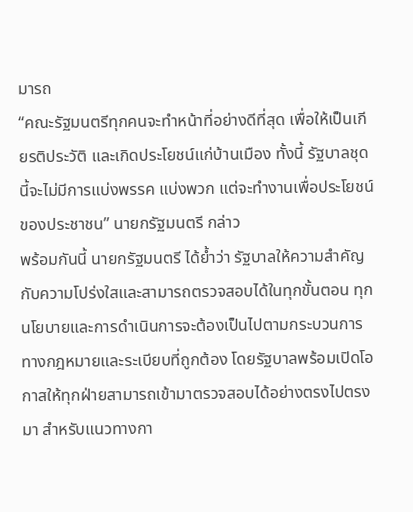มารถ
“คณะรัฐมนตรีทุกคนจะทำหน้าที่อย่างดีที่สุด เพื่อให้เป็นเกียรติประวัติ และเกิดประโยชน์แก่บ้านเมือง ทั้งนี้ รัฐบาลชุดนี้จะไม่มีการแบ่งพรรค แบ่งพวก แต่จะทำงานเพื่อประโยชน์ของประชาชน” นายกรัฐมนตรี กล่าว
พร้อมกันนี้ นายกรัฐมนตรี ได้ย้ำว่า รัฐบาลให้ความสำคัญกับความโปร่งใสและสามารถตรวจสอบได้ในทุกขั้นตอน ทุกนโยบายและการดำเนินการจะต้องเป็นไปตามกระบวนการทางกฎหมายและระเบียบที่ถูกต้อง โดยรัฐบาลพร้อมเปิดโอกาสให้ทุกฝ่ายสามารถเข้ามาตรวจสอบได้อย่างตรงไปตรงมา สำหรับแนวทางกา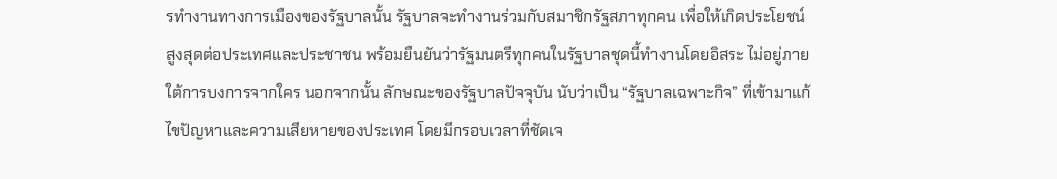รทำงานทางการเมืองของรัฐบาลนั้น รัฐบาลจะทำงานร่วมกับสมาชิกรัฐสภาทุกคน เพื่อให้เกิดประโยชน์สูงสุดต่อประเทศและประชาชน พร้อมยืนยันว่ารัฐมนตรีทุกคนในรัฐบาลชุดนี้ทำงานโดยอิสระ ไม่อยู่ภายใต้การบงการจากใคร นอกจากนั้น ลักษณะของรัฐบาลปัจจุบัน นับว่าเป็น “รัฐบาลเฉพาะกิจ” ที่เข้ามาแก้ไขปัญหาและความเสียหายของประเทศ โดยมีกรอบเวลาที่ชัดเจ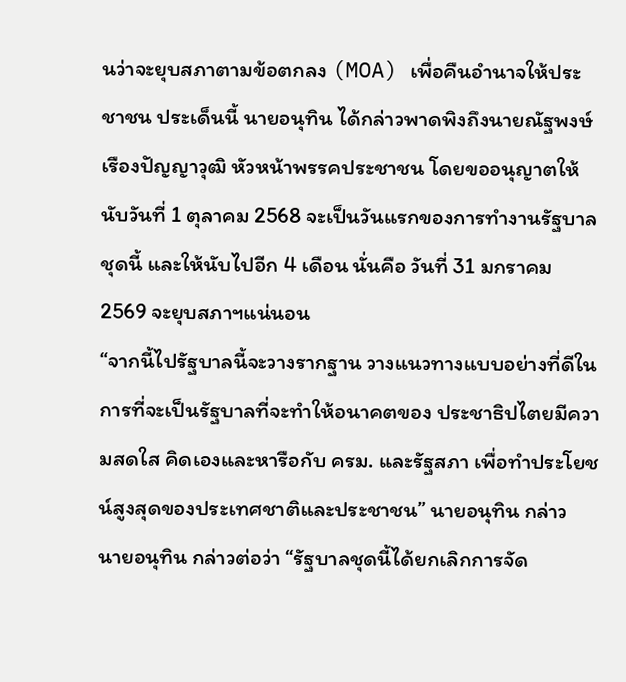นว่าจะยุบสภาตามข้อตกลง (MOA) เพื่อคืนอำนาจให้ประชาชน ประเด็นนี้ นายอนุทิน ได้กล่าวพาดพิงถึงนายณัฐพงษ์ เรืองปัญญาวุฒิ หัวหน้าพรรคประชาชน โดยขออนุญาตให้นับวันที่ 1 ตุลาคม 2568 จะเป็นวันแรกของการทำงานรัฐบาลชุดนี้ และให้นับไปอีก 4 เดือน นั่นคือ วันที่ 31 มกราคม 2569 จะยุบสภาฯแน่นอน
“จากนี้ไปรัฐบาลนี้จะวางรากฐาน วางแนวทางแบบอย่างที่ดีในการที่จะเป็นรัฐบาลที่จะทำให้อนาคตของ ประชาธิปไตยมีความสดใส คิดเองและหารือกับ ครม. และรัฐสภา เพื่อทำประโยชน์สูงสุดของประเทศชาติและประชาชน” นายอนุทิน กล่าว
นายอนุทิน กล่าวต่อว่า “รัฐบาลชุดนี้ได้ยกเลิกการจัด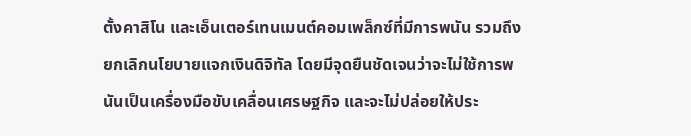ตั้งคาสิโน และเอ็นเตอร์เทนเมนต์คอมเพล็กซ์ที่มีการพนัน รวมถึงยกเลิกนโยบายแจกเงินดิจิทัล โดยมีจุดยืนชัดเจนว่าจะไม่ใช้การพนันเป็นเครื่องมือขับเคลื่อนเศรษฐกิจ และจะไม่ปล่อยให้ประ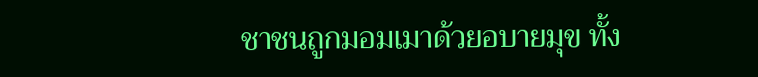ชาชนถูกมอมเมาด้วยอบายมุข ทั้ง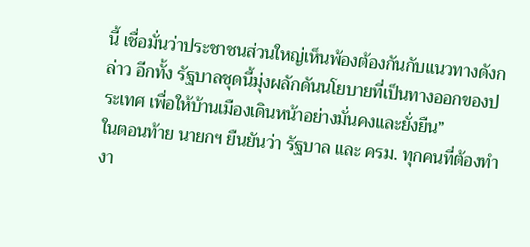นี้ เชื่อมั่นว่าประชาชนส่วนใหญ่เห็นพ้องต้องกันกับแนวทางดังกล่าว อีกทั้ง รัฐบาลชุดนี้มุ่งผลักดันนโยบายที่เป็นทางออกของประเทศ เพื่อให้บ้านเมืองเดินหน้าอย่างมั่นคงและยั่งยืน”
ในตอนท้าย นายกฯ ยืนยันว่า รัฐบาล และ ครม. ทุกคนที่ต้องทำงา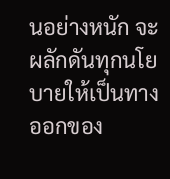นอย่างหนัก จะผลักดันทุกนโยบายให้เป็นทางออกของ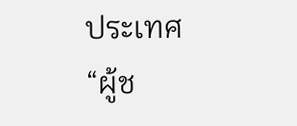ประเทศ “ผู้ช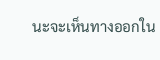นะจะเห็นทางออกใน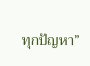ทุกปัญหา”